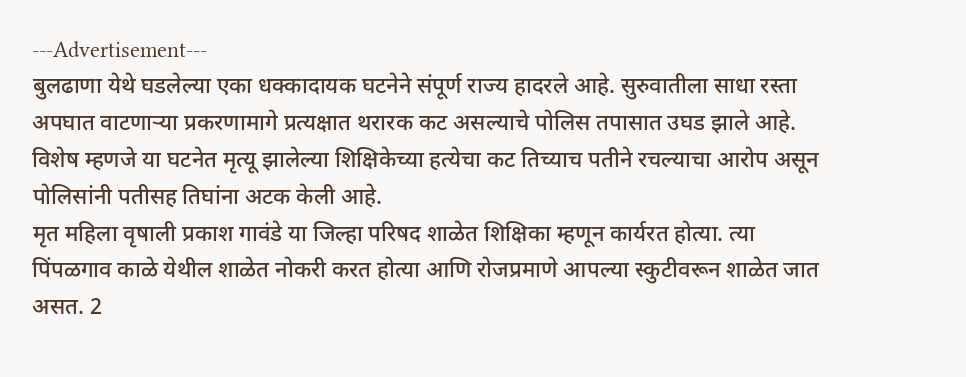---Advertisement---
बुलढाणा येथे घडलेल्या एका धक्कादायक घटनेने संपूर्ण राज्य हादरले आहे. सुरुवातीला साधा रस्ता अपघात वाटणाऱ्या प्रकरणामागे प्रत्यक्षात थरारक कट असल्याचे पोलिस तपासात उघड झाले आहे. विशेष म्हणजे या घटनेत मृत्यू झालेल्या शिक्षिकेच्या हत्येचा कट तिच्याच पतीने रचल्याचा आरोप असून पोलिसांनी पतीसह तिघांना अटक केली आहे.
मृत महिला वृषाली प्रकाश गावंडे या जिल्हा परिषद शाळेत शिक्षिका म्हणून कार्यरत होत्या. त्या पिंपळगाव काळे येथील शाळेत नोकरी करत होत्या आणि रोजप्रमाणे आपल्या स्कुटीवरून शाळेत जात असत. 2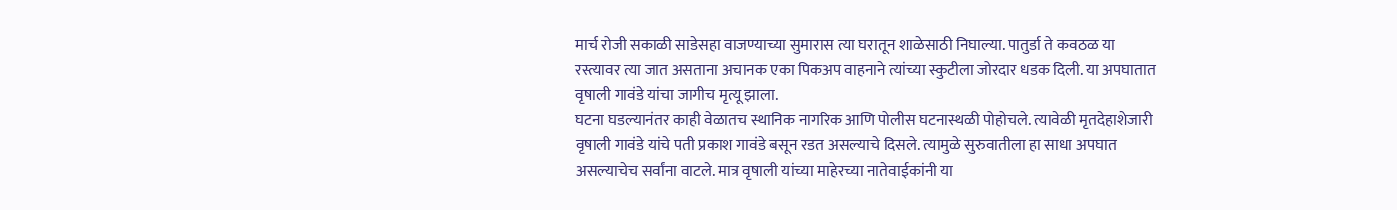मार्च रोजी सकाळी साडेसहा वाजण्याच्या सुमारास त्या घरातून शाळेसाठी निघाल्या. पातुर्डा ते कवठळ या रस्त्यावर त्या जात असताना अचानक एका पिकअप वाहनाने त्यांच्या स्कुटीला जोरदार धडक दिली. या अपघातात वृषाली गावंडे यांचा जागीच मृत्यू झाला.
घटना घडल्यानंतर काही वेळातच स्थानिक नागरिक आणि पोलीस घटनास्थळी पोहोचले. त्यावेळी मृतदेहाशेजारी वृषाली गावंडे यांचे पती प्रकाश गावंडे बसून रडत असल्याचे दिसले. त्यामुळे सुरुवातीला हा साधा अपघात असल्याचेच सर्वांना वाटले. मात्र वृषाली यांच्या माहेरच्या नातेवाईकांनी या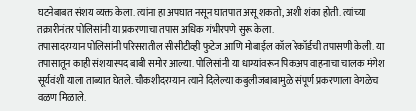घटनेबाबत संशय व्यक्त केला. त्यांना हा अपघात नसून घातपात असू शकतो, अशी शंका होती. त्यांच्या तक्रारीनंतर पोलिसांनी या प्रकरणाचा तपास अधिक गंभीरपणे सुरू केला.
तपासादरम्यान पोलिसांनी परिसरातील सीसीटीव्ही फुटेज आणि मोबाईल कॉल रेकॉर्डची तपासणी केली. या तपासातून काही संशयास्पद बाबी समोर आल्या. पोलिसांनी या धाग्यांवरून पिकअप वाहनाचा चालक मंगेश सूर्यवंशी याला ताब्यात घेतले. चौकशीदरम्यान त्याने दिलेल्या कबुलीजबाबामुळे संपूर्ण प्रकरणाला वेगळेच वळण मिळाले.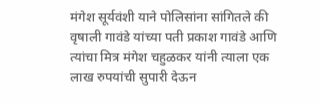मंगेश सूर्यवंशी याने पोलिसांना सांगितले की वृषाली गावंडे यांच्या पती प्रकाश गावंडे आणि त्यांचा मित्र मंगेश चहुळकर यांनी त्याला एक लाख रुपयांची सुपारी देऊन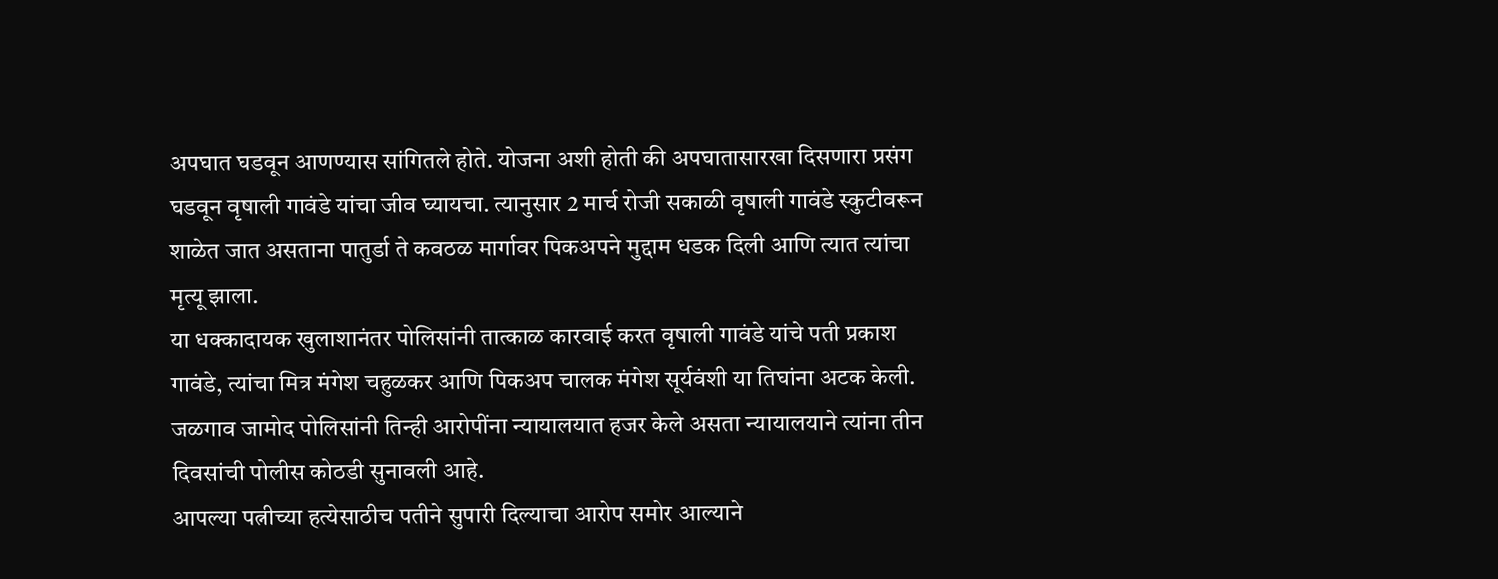अपघात घडवून आणण्यास सांगितले होते. योजना अशी होती की अपघातासारखा दिसणारा प्रसंग घडवून वृषाली गावंडे यांचा जीव घ्यायचा. त्यानुसार 2 मार्च रोजी सकाळी वृषाली गावंडे स्कुटीवरून शाळेत जात असताना पातुर्डा ते कवठळ मार्गावर पिकअपने मुद्दाम धडक दिली आणि त्यात त्यांचा मृत्यू झाला.
या धक्कादायक खुलाशानंतर पोलिसांनी तात्काळ कारवाई करत वृषाली गावंडे यांचे पती प्रकाश गावंडे, त्यांचा मित्र मंगेश चहुळकर आणि पिकअप चालक मंगेश सूर्यवंशी या तिघांना अटक केली. जळगाव जामोद पोलिसांनी तिन्ही आरोपींना न्यायालयात हजर केले असता न्यायालयाने त्यांना तीन दिवसांची पोलीस कोठडी सुनावली आहे.
आपल्या पत्नीच्या हत्येसाठीच पतीने सुपारी दिल्याचा आरोप समोर आल्याने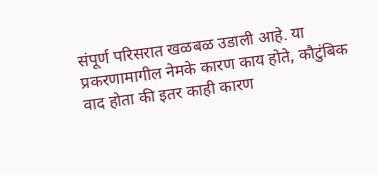संपूर्ण परिसरात खळबळ उडाली आहे. या प्रकरणामागील नेमके कारण काय होते, कौटुंबिक वाद होता की इतर काही कारण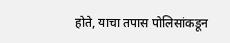होते, याचा तपास पोलिसांकडून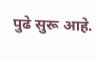पुढे सुरू आहे.